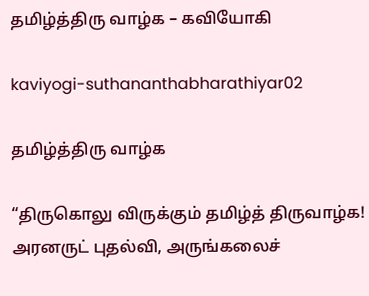தமிழ்த்திரு வாழ்க – கவியோகி

kaviyogi-suthananthabharathiyar02

தமிழ்த்திரு வாழ்க

“திருகொலு விருக்கும் தமிழ்த் திருவாழ்க! அரனருட் புதல்வி, அருங்கலைச்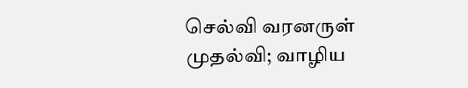செல்வி வரனருள் முதல்வி; வாழிய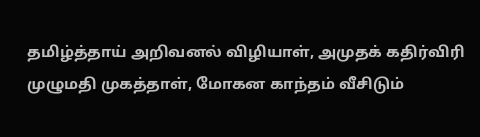தமிழ்த்தாய் அறிவனல் விழியாள், அமுதக் கதிர்விரி முழுமதி முகத்தாள், மோகன காந்தம் வீசிடும்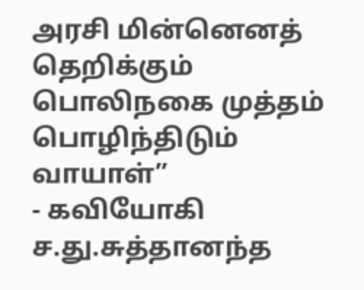அரசி மின்னெனத் தெறிக்கும் பொலிநகை முத்தம் பொழிந்திடும் வாயாள்”
- கவியோகி ச.து.சுத்தானந்த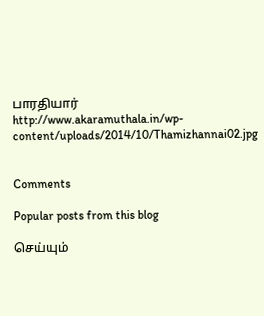பாரதியார்
http://www.akaramuthala.in/wp-content/uploads/2014/10/Thamizhannai02.jpg


Comments

Popular posts from this blog

செய்யும்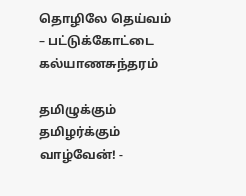தொழிலே தெய்வம் – பட்டுக்கோட்டை கல்யாணசுந்தரம்

தமிழுக்கும் தமிழர்க்கும் வாழ்வேன்! -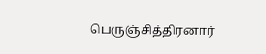பெருஞ்சித்திரனார்